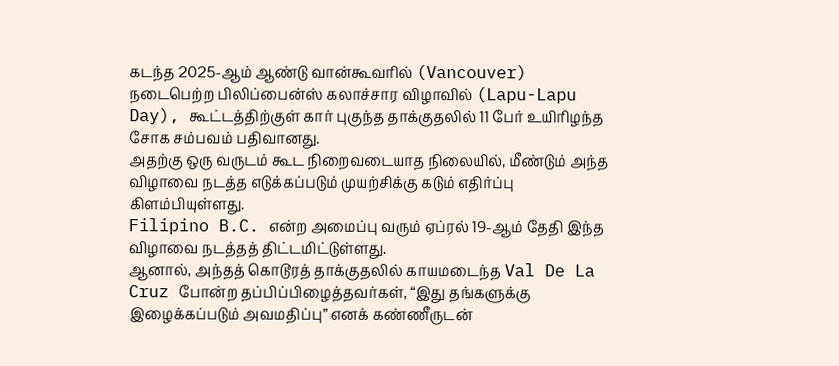கடந்த 2025-ஆம் ஆண்டு வான்கூவரில் (Vancouver) நடைபெற்ற பிலிப்பைன்ஸ் கலாச்சார விழாவில் (Lapu-Lapu Day), கூட்டத்திற்குள் கார் புகுந்த தாக்குதலில் 11 பேர் உயிரிழந்த சோக சம்பவம் பதிவானது.
அதற்கு ஒரு வருடம் கூட நிறைவடையாத நிலையில், மீண்டும் அந்த விழாவை நடத்த எடுக்கப்படும் முயற்சிக்கு கடும் எதிர்ப்பு கிளம்பியுள்ளது.
Filipino B.C. என்ற அமைப்பு வரும் ஏப்ரல் 19-ஆம் தேதி இந்த விழாவை நடத்தத் திட்டமிட்டுள்ளது.
ஆனால், அந்தத் கொடூரத் தாக்குதலில் காயமடைந்த Val De La Cruz போன்ற தப்பிப்பிழைத்தவர்கள், “இது தங்களுக்கு இழைக்கப்படும் அவமதிப்பு” எனக் கண்ணீருடன்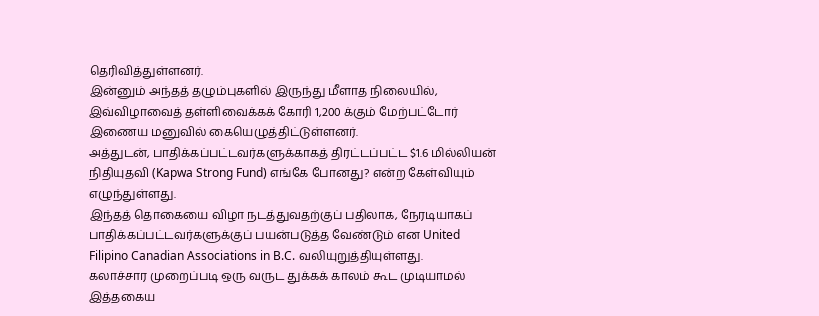தெரிவித்துள்ளனர்.
இன்னும் அந்தத் தழும்புகளில் இருந்து மீளாத நிலையில், இவ்விழாவைத் தள்ளிவைக்கக் கோரி 1,200 க்கும் மேற்பட்டோர் இணைய மனுவில் கையெழுத்திட்டுள்ளனர்.
அத்துடன், பாதிக்கப்பட்டவர்களுக்காகத் திரட்டப்பட்ட $1.6 மில்லியன் நிதியுதவி (Kapwa Strong Fund) எங்கே போனது? என்ற கேள்வியும் எழுந்துள்ளது.
இந்தத் தொகையை விழா நடத்துவதற்குப் பதிலாக, நேரடியாகப் பாதிக்கப்பட்டவர்களுக்குப் பயன்படுத்த வேண்டும் என United Filipino Canadian Associations in B.C. வலியுறுத்தியுள்ளது.
கலாச்சார முறைப்படி ஒரு வருட துக்கக் காலம் கூட முடியாமல் இத்தகைய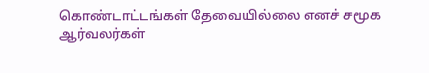கொண்டாட்டங்கள் தேவையில்லை எனச் சமூக ஆர்வலர்கள்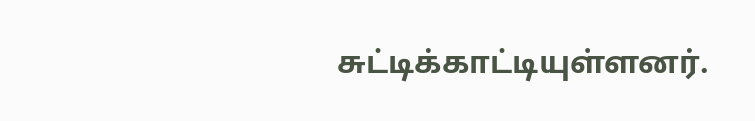சுட்டிக்காட்டியுள்ளனர்.